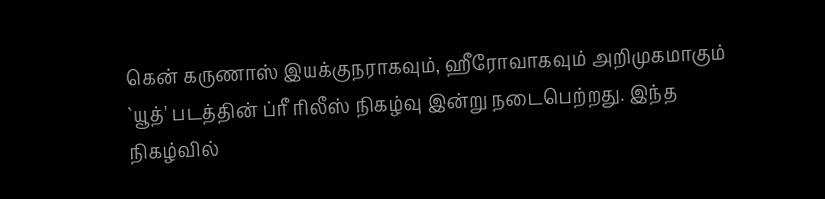கென் கருணாஸ் இயக்குநராகவும், ஹீரோவாகவும் அறிமுகமாகும் `யூத்' படத்தின் ப்ரீ ரிலீஸ் நிகழ்வு இன்று நடைபெற்றது. இந்த நிகழ்வில்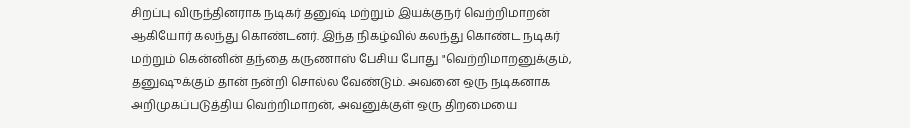சிறப்பு விருந்தினராக நடிகர் தனுஷ் மற்றும் இயக்குநர் வெற்றிமாறன் ஆகியோர் கலந்து கொண்டனர். இந்த நிகழ்வில் கலந்து கொண்ட நடிகர் மற்றும் கென்னின் தந்தை கருணாஸ் பேசிய போது "வெற்றிமாறனுக்கும், தனுஷுக்கும் தான் நன்றி சொல்ல வேண்டும். அவனை ஒரு நடிகனாக அறிமுகப்படுத்திய வெற்றிமாறன், அவனுக்குள் ஒரு திறமையை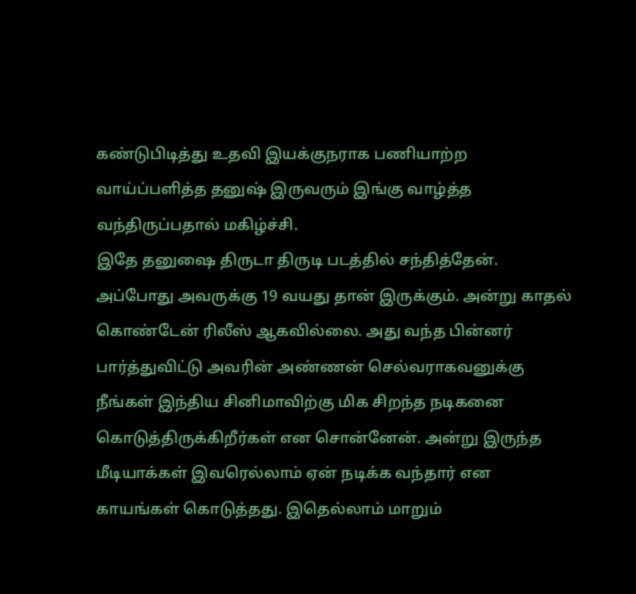கண்டுபிடித்து உதவி இயக்குநராக பணியாற்ற வாய்ப்பளித்த தனுஷ் இருவரும் இங்கு வாழ்த்த வந்திருப்பதால் மகிழ்ச்சி.
இதே தனுஷை திருடா திருடி படத்தில் சந்தித்தேன். அப்போது அவருக்கு 19 வயது தான் இருக்கும். அன்று காதல் கொண்டேன் ரிலீஸ் ஆகவில்லை. அது வந்த பின்னர் பார்த்துவிட்டு அவரின் அண்ணன் செல்வராகவனுக்கு நீங்கள் இந்திய சினிமாவிற்கு மிக சிறந்த நடிகனை கொடுத்திருக்கிறீர்கள் என சொன்னேன். அன்று இருந்த மீடியாக்கள் இவரெல்லாம் ஏன் நடிக்க வந்தார் என காயங்கள் கொடுத்தது. இதெல்லாம் மாறும்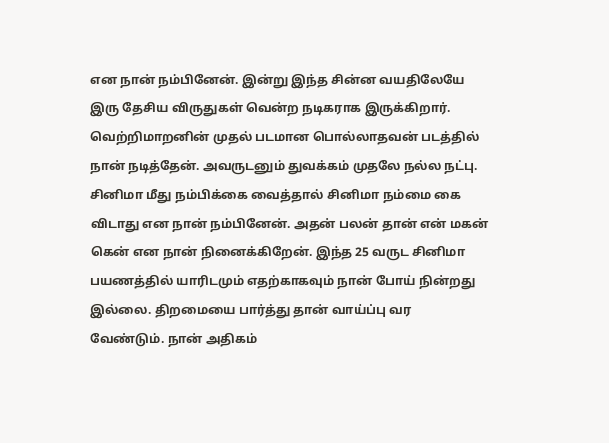என நான் நம்பினேன். இன்று இந்த சின்ன வயதிலேயே இரு தேசிய விருதுகள் வென்ற நடிகராக இருக்கிறார். வெற்றிமாறனின் முதல் படமான பொல்லாதவன் படத்தில் நான் நடித்தேன். அவருடனும் துவக்கம் முதலே நல்ல நட்பு.
சினிமா மீது நம்பிக்கை வைத்தால் சினிமா நம்மை கை விடாது என நான் நம்பினேன். அதன் பலன் தான் என் மகன் கென் என நான் நினைக்கிறேன். இந்த 25 வருட சினிமா பயணத்தில் யாரிடமும் எதற்காகவும் நான் போய் நின்றது இல்லை. திறமையை பார்த்து தான் வாய்ப்பு வர வேண்டும். நான் அதிகம்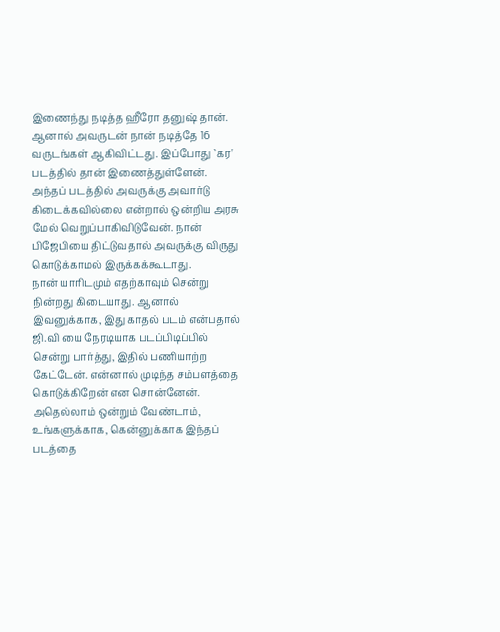இணைந்து நடித்த ஹீரோ தனுஷ் தான். ஆனால் அவருடன் நான் நடித்தே 16 வருடங்கள் ஆகிவிட்டது. இப்போது `கர' படத்தில் தான் இணைத்துள்ளேன். அந்தப் படத்தில் அவருக்கு அவார்டு கிடைக்கவில்லை என்றால் ஒன்றிய அரசு மேல் வெறுப்பாகிவிடுவேன். நான் பிஜேபியை திட்டுவதால் அவருக்கு விருது கொடுக்காமல் இருக்கக்கூடாது.
நான் யாரிடமும் எதற்காவும் சென்று நின்றது கிடையாது. ஆனால் இவனுக்காக, இது காதல் படம் என்பதால் ஜி.வி யை நேரடியாக படப்பிடிப்பில் சென்று பார்த்து, இதில் பணியாற்ற கேட்டேன். என்னால் முடிந்த சம்பளத்தை கொடுக்கிறேன் என சொன்னேன். அதெல்லாம் ஒன்றும் வேண்டாம், உங்களுக்காக, கென்னுக்காக இந்தப் படத்தை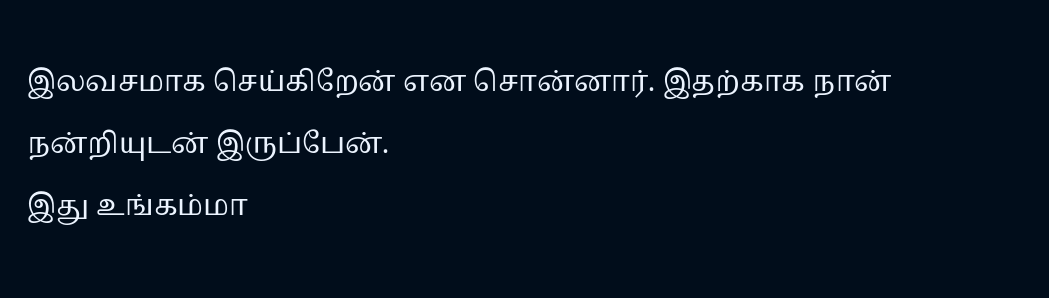இலவசமாக செய்கிறேன் என சொன்னார். இதற்காக நான் நன்றியுடன் இருப்பேன்.
இது உங்கம்மா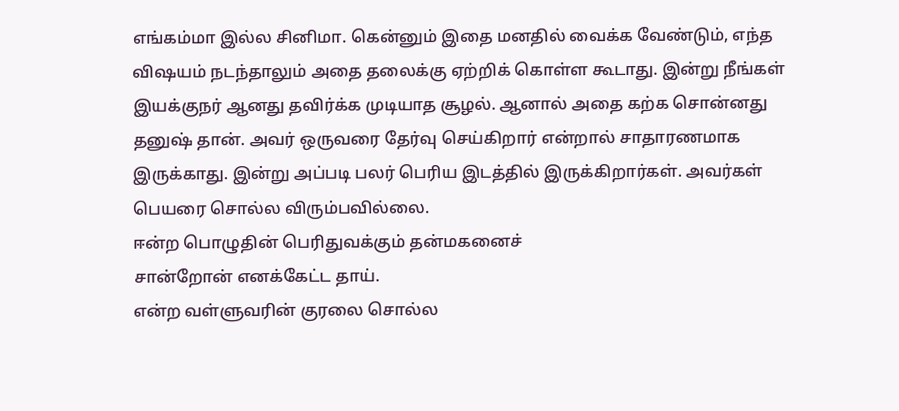எங்கம்மா இல்ல சினிமா. கென்னும் இதை மனதில் வைக்க வேண்டும், எந்த விஷயம் நடந்தாலும் அதை தலைக்கு ஏற்றிக் கொள்ள கூடாது. இன்று நீங்கள் இயக்குநர் ஆனது தவிர்க்க முடியாத சூழல். ஆனால் அதை கற்க சொன்னது தனுஷ் தான். அவர் ஒருவரை தேர்வு செய்கிறார் என்றால் சாதாரணமாக இருக்காது. இன்று அப்படி பலர் பெரிய இடத்தில் இருக்கிறார்கள். அவர்கள் பெயரை சொல்ல விரும்பவில்லை.
ஈன்ற பொழுதின் பெரிதுவக்கும் தன்மகனைச்
சான்றோன் எனக்கேட்ட தாய்.
என்ற வள்ளுவரின் குரலை சொல்ல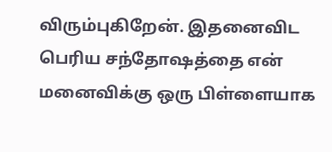விரும்புகிறேன். இதனைவிட பெரிய சந்தோஷத்தை என் மனைவிக்கு ஒரு பிள்ளையாக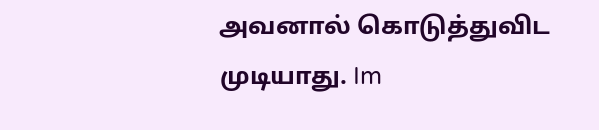அவனால் கொடுத்துவிட முடியாது. Im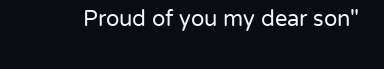Proud of you my dear son"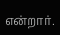என்றார்.